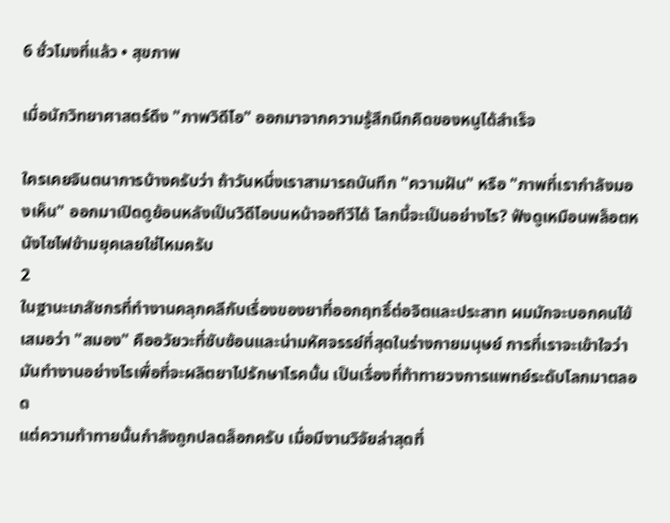6 ชั่วโมงที่แล้ว • สุขภาพ

เมื่อนักวิทยาศาสตร์ดึง "ภาพวิดีโอ" ออกมาจากความรู้สึกนึกคิดของหนูได้สำเร็จ

ใครเคยจินตนาการบ้างครับว่า ถ้าวันหนึ่งเราสามารถบันทึก "ความฝัน" หรือ "ภาพที่เรากำลังมองเห็น" ออกมาเปิดดูย้อนหลังเป็นวิดีโอบนหน้าจอทีวีได้ โลกนี้จะเป็นอย่างไร? ฟังดูเหมือนพล็อตหนังไซไฟข้ามยุคเลยใช่ไหมครับ
2
ในฐานะเภสัชกรที่ทำงานคลุกคลีกับเรื่องของยาที่ออกฤทธิ์ต่อจิตและประสาท ผมมักจะบอกคนไข้เสมอว่า "สมอง" คืออวัยวะที่ซับซ้อนและน่ามหัศจรรย์ที่สุดในร่างกายมนุษย์ การที่เราจะเข้าใจว่ามันทำงานอย่างไรเพื่อที่จะผลิตยาไปรักษาโรคนั้น เป็นเรื่องที่ท้าทายวงการแพทย์ระดับโลกมาตลอด
แต่ความท้าทายนั้นกำลังถูกปลดล็อกครับ เมื่อมีงานวิจัยล่าสุดที่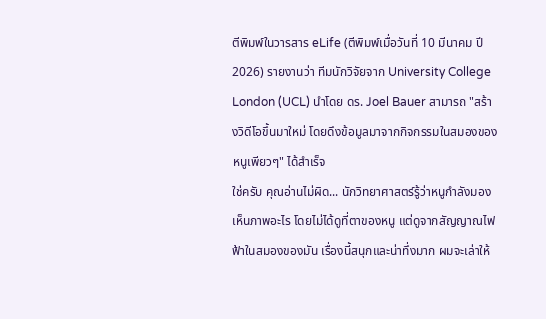ตีพิมพ์ในวารสาร eLife (ตีพิมพ์เมื่อวันที่ 10 มีนาคม ปี 2026) รายงานว่า ทีมนักวิจัยจาก University College London (UCL) นำโดย ดร. Joel Bauer สามารถ "สร้างวิดีโอขึ้นมาใหม่ โดยดึงข้อมูลมาจากกิจกรรมในสมองของหนูเพียวๆ" ได้สำเร็จ
ใช่ครับ คุณอ่านไม่ผิด... นักวิทยาศาสตร์รู้ว่าหนูกำลังมองเห็นภาพอะไร โดยไม่ได้ดูที่ตาของหนู แต่ดูจากสัญญาณไฟฟ้าในสมองของมัน เรื่องนี้สนุกและน่าทึ่งมาก ผมจะเล่าให้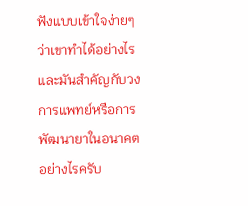ฟังแบบเข้าใจง่ายๆ ว่าเขาทำได้อย่างไร และมันสำคัญกับวงการแพทย์หรือการพัฒนายาในอนาคตอย่างไรครับ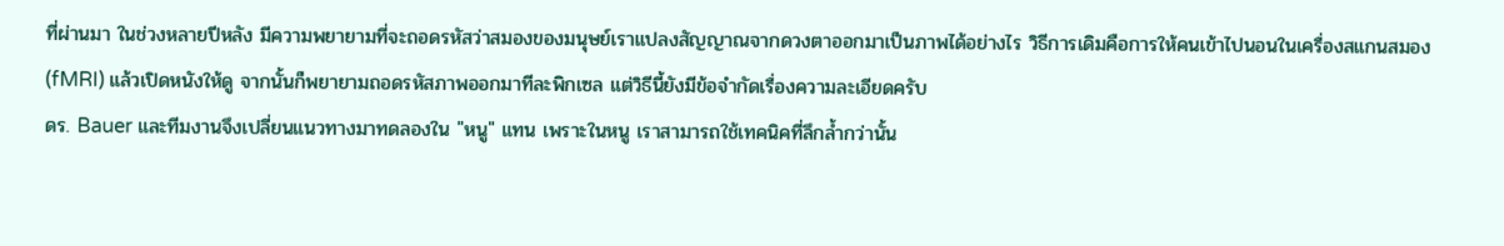ที่ผ่านมา ในช่วงหลายปีหลัง มีความพยายามที่จะถอดรหัสว่าสมองของมนุษย์เราแปลงสัญญาณจากดวงตาออกมาเป็นภาพได้อย่างไร วิธีการเดิมคือการให้คนเข้าไปนอนในเครื่องสแกนสมอง (fMRI) แล้วเปิดหนังให้ดู จากนั้นก็พยายามถอดรหัสภาพออกมาทีละพิกเซล แต่วิธีนี้ยังมีข้อจำกัดเรื่องความละเอียดครับ
ดร. Bauer และทีมงานจึงเปลี่ยนแนวทางมาทดลองใน "หนู" แทน เพราะในหนู เราสามารถใช้เทคนิคที่ลึกล้ำกว่านั้น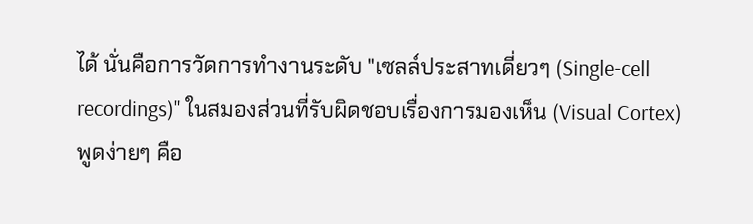ได้ นั่นคือการวัดการทำงานระดับ "เซลล์ประสาทเดี่ยวๆ (Single-cell recordings)" ในสมองส่วนที่รับผิดชอบเรื่องการมองเห็น (Visual Cortex)
พูดง่ายๆ คือ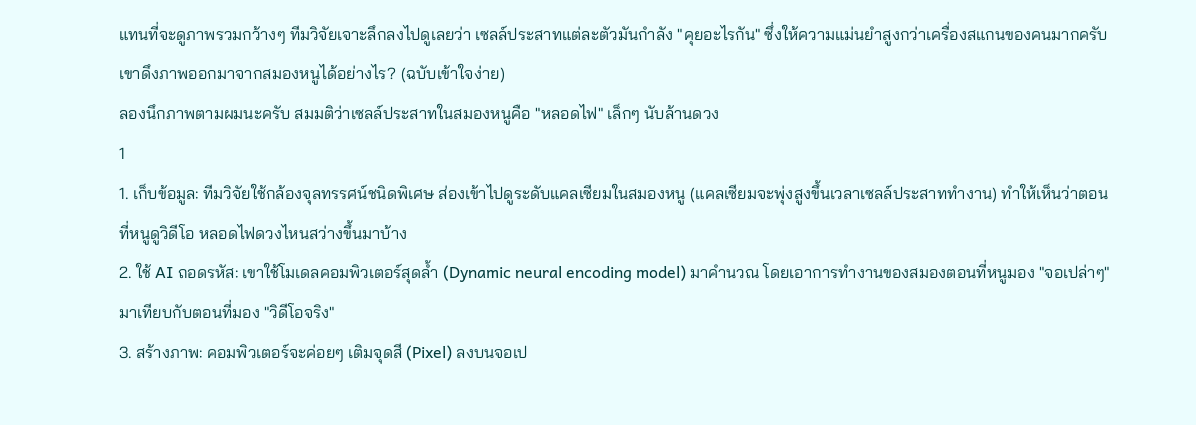แทนที่จะดูภาพรวมกว้างๆ ทีมวิจัยเจาะลึกลงไปดูเลยว่า เซลล์ประสาทแต่ละตัวมันกำลัง "คุยอะไรกัน" ซึ่งให้ความแม่นยำสูงกว่าเครื่องสแกนของคนมากครับ
เขาดึงภาพออกมาจากสมองหนูได้อย่างไร? (ฉบับเข้าใจง่าย)
ลองนึกภาพตามผมนะครับ สมมติว่าเซลล์ประสาทในสมองหนูคือ "หลอดไฟ" เล็กๆ นับล้านดวง
1
1. เก็บข้อมูล: ทีมวิจัยใช้กล้องจุลทรรศน์ชนิดพิเศษ ส่องเข้าไปดูระดับแคลเซียมในสมองหนู (แคลเซียมจะพุ่งสูงขึ้นเวลาเซลล์ประสาททำงาน) ทำให้เห็นว่าตอนที่หนูดูวิดีโอ หลอดไฟดวงไหนสว่างขึ้นมาบ้าง
2. ใช้ AI ถอดรหัส: เขาใช้โมเดลคอมพิวเตอร์สุดล้ำ (Dynamic neural encoding model) มาคำนวณ โดยเอาการทำงานของสมองตอนที่หนูมอง "จอเปล่าๆ" มาเทียบกับตอนที่มอง "วิดีโอจริง"
3. สร้างภาพ: คอมพิวเตอร์จะค่อยๆ เติมจุดสี (Pixel) ลงบนจอเป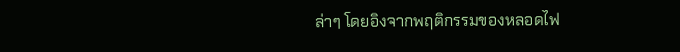ล่าๆ โดยอิงจากพฤติกรรมของหลอดไฟ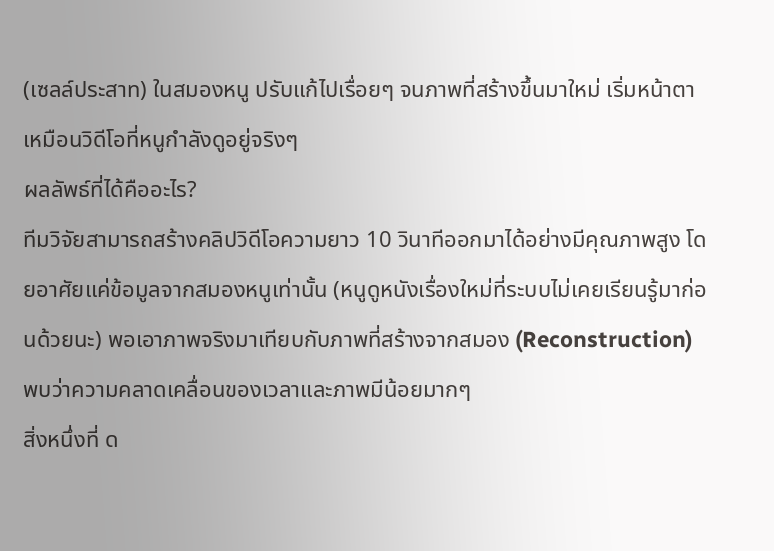(เซลล์ประสาท) ในสมองหนู ปรับแก้ไปเรื่อยๆ จนภาพที่สร้างขึ้นมาใหม่ เริ่มหน้าตาเหมือนวิดีโอที่หนูกำลังดูอยู่จริงๆ
ผลลัพธ์ที่ได้คืออะไร?
ทีมวิจัยสามารถสร้างคลิปวิดีโอความยาว 10 วินาทีออกมาได้อย่างมีคุณภาพสูง โดยอาศัยแค่ข้อมูลจากสมองหนูเท่านั้น (หนูดูหนังเรื่องใหม่ที่ระบบไม่เคยเรียนรู้มาก่อนด้วยนะ) พอเอาภาพจริงมาเทียบกับภาพที่สร้างจากสมอง (Reconstruction) พบว่าความคลาดเคลื่อนของเวลาและภาพมีน้อยมากๆ
สิ่งหนึ่งที่ ด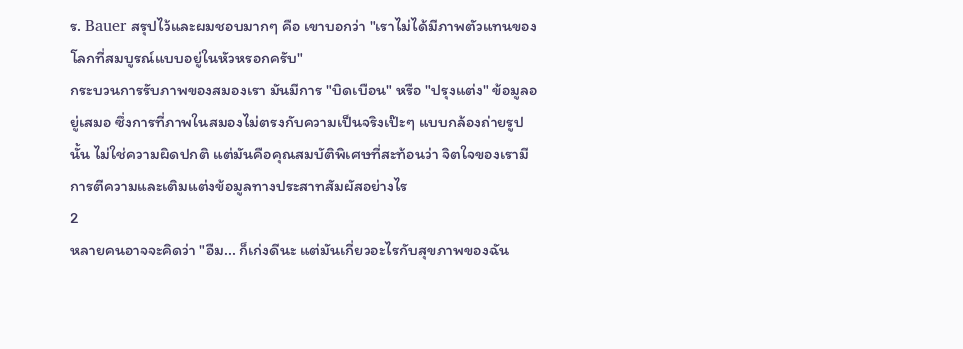ร. Bauer สรุปไว้และผมชอบมากๆ คือ เขาบอกว่า "เราไม่ได้มีภาพตัวแทนของโลกที่สมบูรณ์แบบอยู่ในหัวหรอกครับ"
กระบวนการรับภาพของสมองเรา มันมีการ "บิดเบือน" หรือ "ปรุงแต่ง" ข้อมูลอยู่เสมอ ซึ่งการที่ภาพในสมองไม่ตรงกับความเป็นจริงเป๊ะๆ แบบกล้องถ่ายรูปนั้น ไม่ใช่ความผิดปกติ แต่มันคือคุณสมบัติพิเศษที่สะท้อนว่า จิตใจของเรามีการตีความและเติมแต่งข้อมูลทางประสาทสัมผัสอย่างไร
2
หลายคนอาจจะคิดว่า "อืม... ก็เก่งดีนะ แต่มันเกี่ยวอะไรกับสุขภาพของฉัน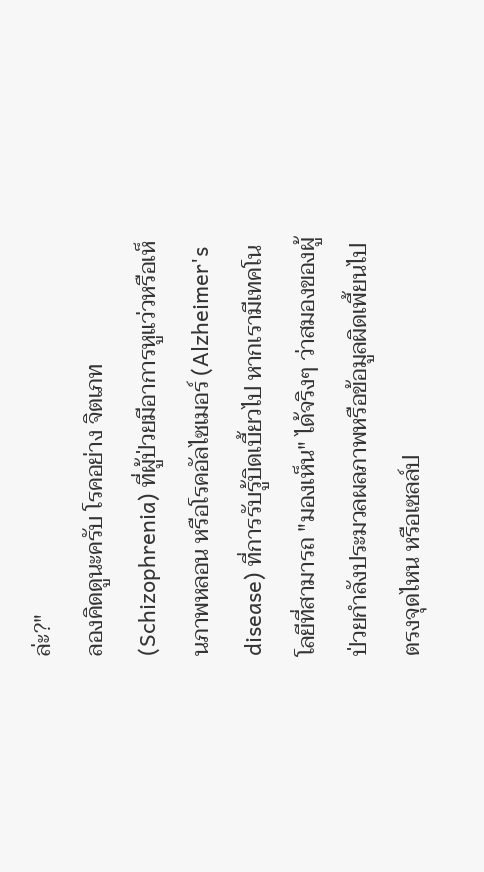ล่ะ?"
ลองคิดดูนะครับ โรคอย่าง จิตเภท (Schizophrenia) ที่ผู้ป่วยมีอาการหูแว่วหรือเห็นภาพหลอน หรือโรคอัลไซเมอร์ (Alzheimer's disease) ที่การรับรู้บิดเบี้ยวไป หากเรามีเทคโนโลยีที่สามารถ "มองเห็น" ได้จริงๆ ว่าสมองของผู้ป่วยกำลังประมวลผลภาพหรือข้อมูลผิดเพี้ยนไปตรงจุดไหน หรือเซลล์ป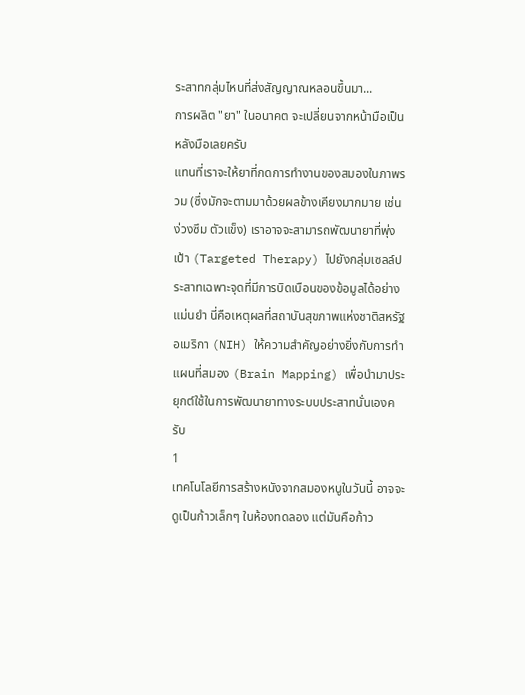ระสาทกลุ่มไหนที่ส่งสัญญาณหลอนขึ้นมา...
การผลิต "ยา" ในอนาคต จะเปลี่ยนจากหน้ามือเป็นหลังมือเลยครับ
แทนที่เราจะให้ยาที่กดการทำงานของสมองในภาพรวม (ซึ่งมักจะตามมาด้วยผลข้างเคียงมากมาย เช่น ง่วงซึม ตัวแข็ง) เราอาจจะสามารถพัฒนายาที่พุ่งเป้า (Targeted Therapy) ไปยังกลุ่มเซลล์ประสาทเฉพาะจุดที่มีการบิดเบือนของข้อมูลได้อย่างแม่นยำ นี่คือเหตุผลที่สถาบันสุขภาพแห่งชาติสหรัฐอเมริกา (NIH) ให้ความสำคัญอย่างยิ่งกับการทำแผนที่สมอง (Brain Mapping) เพื่อนำมาประยุกต์ใช้ในการพัฒนายาทางระบบประสาทนั่นเองครับ
1
เทคโนโลยีการสร้างหนังจากสมองหนูในวันนี้ อาจจะดูเป็นก้าวเล็กๆ ในห้องทดลอง แต่มันคือก้าว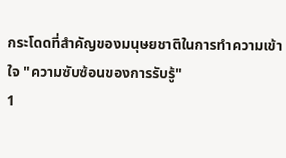กระโดดที่สำคัญของมนุษยชาติในการทำความเข้าใจ "ความซับซ้อนของการรับรู้"
1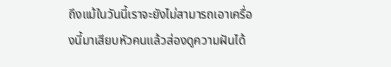ถึงแม้ในวันนี้เราจะยังไม่สามารถเอาเครื่องนี้มาเสียบหัวคนแล้วส่องดูความฝันได้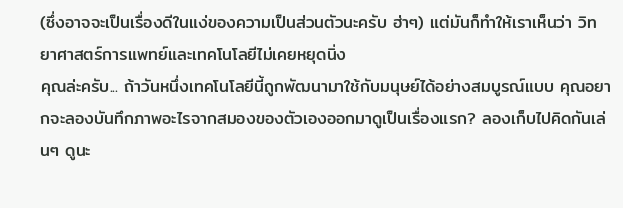(ซึ่งอาจจะเป็นเรื่องดีในแง่ของความเป็นส่วนตัวนะครับ ฮ่าๆ) แต่มันก็ทำให้เราเห็นว่า วิทยาศาสตร์การแพทย์และเทคโนโลยีไม่เคยหยุดนิ่ง
คุณล่ะครับ... ถ้าวันหนึ่งเทคโนโลยีนี้ถูกพัฒนามาใช้กับมนุษย์ได้อย่างสมบูรณ์แบบ คุณอยากจะลองบันทึกภาพอะไรจากสมองของตัวเองออกมาดูเป็นเรื่องแรก? ลองเก็บไปคิดกันเล่นๆ ดูนะ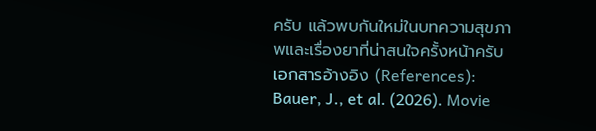ครับ แล้วพบกันใหม่ในบทความสุขภาพและเรื่องยาที่น่าสนใจครั้งหน้าครับ
เอกสารอ้างอิง (References):
Bauer, J., et al. (2026). Movie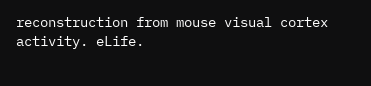reconstruction from mouse visual cortex activity. eLife.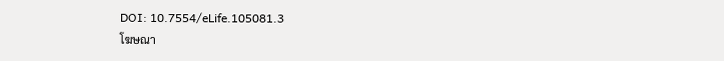DOI: 10.7554/eLife.105081.3
โฆษณา